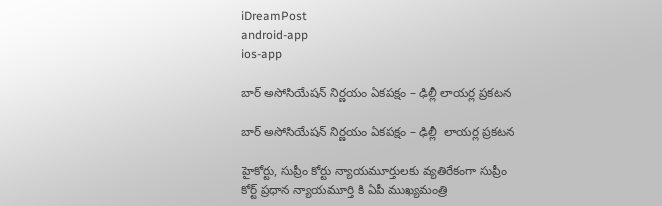iDreamPost
android-app
ios-app

బార్ అసోసియేషన్ నిర్ణయం ఏకపక్షం – ఢిల్లీ లాయర్ల ప్రకటన

బార్ అసోసియేషన్ నిర్ణయం ఏకపక్షం – ఢిల్లీ  లాయర్ల ప్రకటన

హైకోర్టు, సుప్రీం కోర్టు న్యాయమూర్తులకు వ్యతిరేకంగా సుప్రీం కోర్ట్ ప్రధాన న్యాయమూర్తి కి ఏపీ ముఖ్యమంత్రి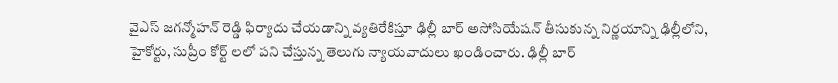వైఎస్ జగన్మోహన్ రెడ్డి ఫిర్యాదు చేయడాన్ని వ్యతిరేకిస్తూ ఢిల్లీ బార్ అసోసియేషన్ తీసుకున్న నిర్ణయాన్ని ఢిల్లీలోని, హైకోర్టు, సుప్రీం కోర్ట్ లలో పని చేస్తున్న తెలుగు న్యాయవాదులు ఖండించారు. ఢిల్లీ బార్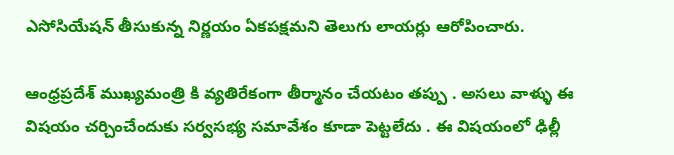ఎసోసియేషన్ తీసుకున్న నిర్ణయం ఏకపక్షమని తెలుగు లాయర్లు ఆరోపించారు.

ఆంధ్రప్రదేశ్ ముఖ్యమంత్రి కి వ్యతిరేకంగా తీర్మానం చేయటం తప్పు . అసలు వాళ్ళు ఈ విషయం చర్చించేందుకు సర్వసభ్య సమావేశం కూడా పెట్టలేదు . ఈ విషయంలో ఢిల్లీ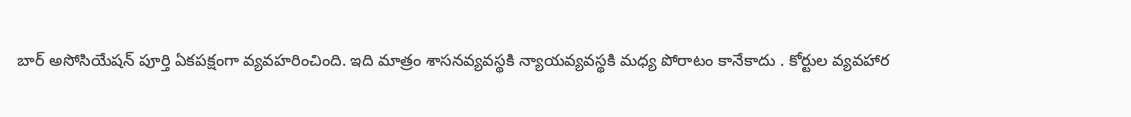బార్ అసోసియేషన్ పూర్తి ఏకపక్షంగా వ్యవహరించింది. ఇది మాత్రం శాసనవ్యవస్థకి న్యాయవ్యవస్థకి మధ్య పోరాటం కానేకాదు . కోర్టుల వ్యవహార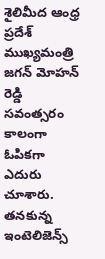శైలిమీద ఆంధ్ర ప్రదేశ్ ముఖ్యమంత్రి జగన్ మోహన్ రెడ్డి సవంత్సరం కాలంగా ఓపికగా ఎదురు చూశారు. తనకున్న ఇంటెలిజెన్స్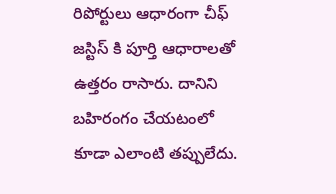రిపోర్టులు ఆధారంగా చీఫ్ జస్టిస్ కి పూర్తి ఆధారాలతో ఉత్తరం రాసారు. దానిని బహిరంగం చేయటంలో కూడా ఎలాంటి తప్పులేదు.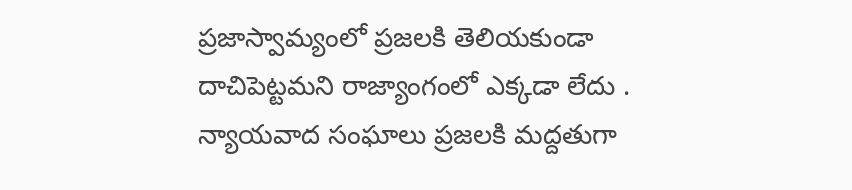ప్రజాస్వామ్యంలో ప్రజలకి తెలియకుండా దాచిపెట్టమని రాజ్యాంగంలో ఎక్కడా లేదు . న్యాయవాద సంఘాలు ప్రజలకి మద్దతుగా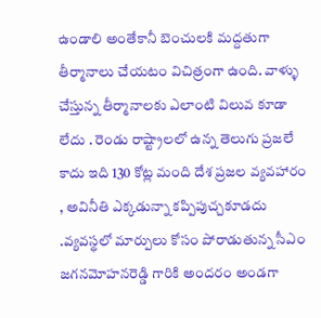ఉండాలి అంతేకానీ బెంచులకి మద్దతుగా తీర్మానాలు చేయటం విచిత్రంగా ఉంది. వాళ్ళు చేస్తున్న తీర్మానాలకు ఎలాంటి విలువ కూడా లేదు . రెండు రాష్ట్రాలలో ఉన్న తెలుగు ప్రజలే కాదు ఇది 130 కోట్ల మంది దేశ ప్రజల వ్యవహారం , అవినీతి ఎక్కడున్నా కప్పిపుచ్చకూడదు .వ్యవస్థలో మార్పులు కోసం పోరాడుతున్న సీఎం జగనమోహనరెడ్డి గారికి అందరం అండగా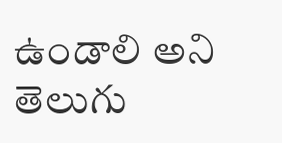ఉండాలి అని తెలుగు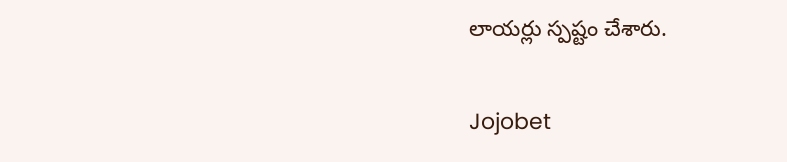లాయర్లు స్పష్టం చేశారు.

Jojobet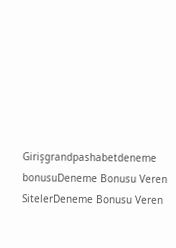Girişgrandpashabetdeneme bonusuDeneme Bonusu Veren SitelerDeneme Bonusu Veren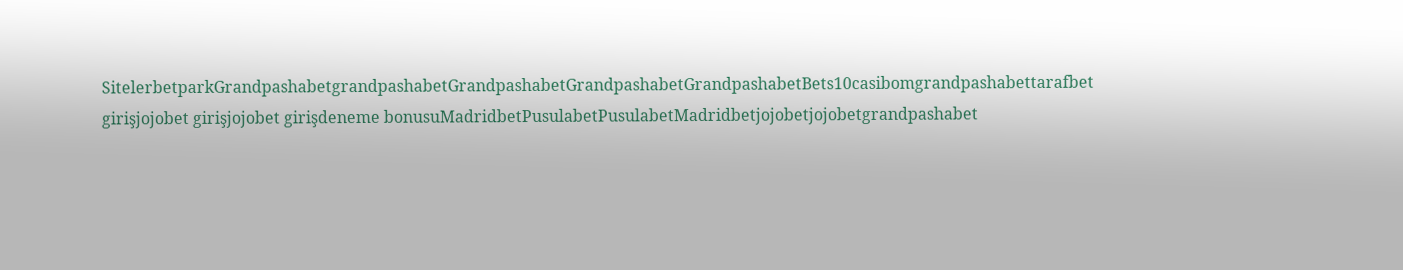SitelerbetparkGrandpashabetgrandpashabetGrandpashabetGrandpashabetGrandpashabetBets10casibomgrandpashabettarafbet girişjojobet girişjojobet girişdeneme bonusuMadridbetPusulabetPusulabetMadridbetjojobetjojobetgrandpashabet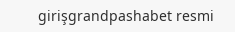girişgrandpashabet resmi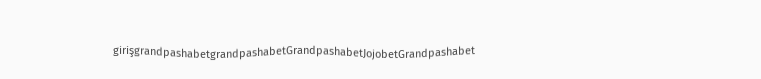girişgrandpashabetgrandpashabetGrandpashabetJojobetGrandpashabet